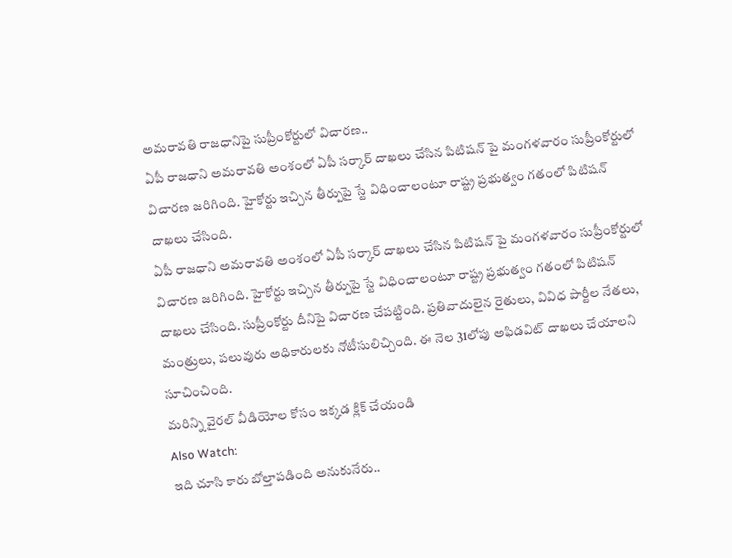అమరావతి రాజధానిపై సుప్రీంకోర్టులో విచారణ..
ఏపీ రాజధాని అమరావతి అంశంలో ఏపీ సర్కార్ దాఖలు చేసిన పిటిషన్ పై మంగళవారం సుప్రీంకోర్టులో విచారణ జరిగింది. హైకోర్టు ఇచ్చిన తీర్పుపై స్టే విధించాలంటూ రాష్ట్ర ప్రభుత్వం గతంలో పిటిషన్ దాఖలు చేసింది.
ఏపీ రాజధాని అమరావతి అంశంలో ఏపీ సర్కార్ దాఖలు చేసిన పిటిషన్ పై మంగళవారం సుప్రీంకోర్టులో విచారణ జరిగింది. హైకోర్టు ఇచ్చిన తీర్పుపై స్టే విధించాలంటూ రాష్ట్ర ప్రభుత్వం గతంలో పిటిషన్ దాఖలు చేసింది. సుప్రీంకోర్టు దీనిపై విచారణ చేపట్టింది. ప్రతివాదులైన రైతులు, వివిధ పార్టీల నేతలు, మంత్రులు, పలువురు అధికారులకు నోటీసులిచ్చింది. ఈ నెల 31లోపు అఫిడవిట్ దాఖలు చేయాలని సూచించింది.
మరిన్ని వైరల్ వీడియోల కోసం ఇక్కడ క్లిక్ చేయండి
Also Watch:
ఇది చూసి కారు బోల్తాపడింది అనుకునేరు..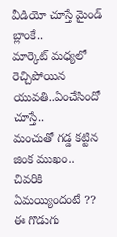వీడియో చూస్తే మైండ్ బ్లాంకే..
మార్కెట్ మధ్యలో రెచ్చిపోయిన యువతి..ఏంచేసిందో చూస్తే..
మంచుతో గడ్డ కట్టిన జింక ముఖం.. చివరికి ఏమయ్యిందంటే ??
ఈ గొడుగు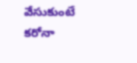వేసుకుంటే కరోనా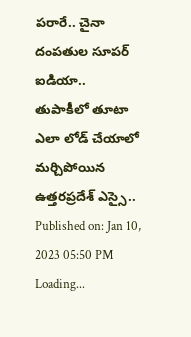పరారే.. చైనా దంపతుల సూపర్ ఐడియా..
తుపాకీలో తూటా ఎలా లోడ్ చేయాలో మర్చిపోయిన ఉత్తరప్రదేశ్ ఎస్సై..
Published on: Jan 10, 2023 05:50 PM
Loading...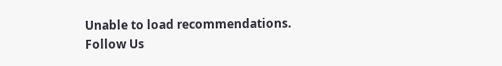Unable to load recommendations.
Follow Us